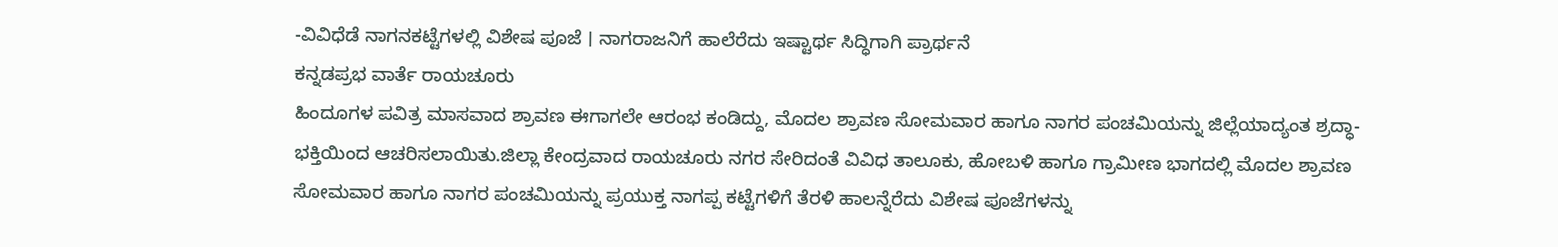-ವಿವಿಧೆಡೆ ನಾಗನಕಟ್ಟೆಗಳಲ್ಲಿ ವಿಶೇಷ ಪೂಜೆ । ನಾಗರಾಜನಿಗೆ ಹಾಲೆರೆದು ಇಷ್ಟಾರ್ಥ ಸಿದ್ಧಿಗಾಗಿ ಪ್ರಾರ್ಥನೆ
ಕನ್ನಡಪ್ರಭ ವಾರ್ತೆ ರಾಯಚೂರು
ಹಿಂದೂಗಳ ಪವಿತ್ರ ಮಾಸವಾದ ಶ್ರಾವಣ ಈಗಾಗಲೇ ಆರಂಭ ಕಂಡಿದ್ದು, ಮೊದಲ ಶ್ರಾವಣ ಸೋಮವಾರ ಹಾಗೂ ನಾಗರ ಪಂಚಮಿಯನ್ನು ಜಿಲ್ಲೆಯಾದ್ಯಂತ ಶ್ರದ್ಧಾ-ಭಕ್ತಿಯಿಂದ ಆಚರಿಸಲಾಯಿತು.ಜಿಲ್ಲಾ ಕೇಂದ್ರವಾದ ರಾಯಚೂರು ನಗರ ಸೇರಿದಂತೆ ವಿವಿಧ ತಾಲೂಕು, ಹೋಬಳಿ ಹಾಗೂ ಗ್ರಾಮೀಣ ಭಾಗದಲ್ಲಿ ಮೊದಲ ಶ್ರಾವಣ ಸೋಮವಾರ ಹಾಗೂ ನಾಗರ ಪಂಚಮಿಯನ್ನು ಪ್ರಯುಕ್ತ ನಾಗಪ್ಪ ಕಟ್ಟೆಗಳಿಗೆ ತೆರಳಿ ಹಾಲನ್ನೆರೆದು ವಿಶೇಷ ಪೂಜೆಗಳನ್ನು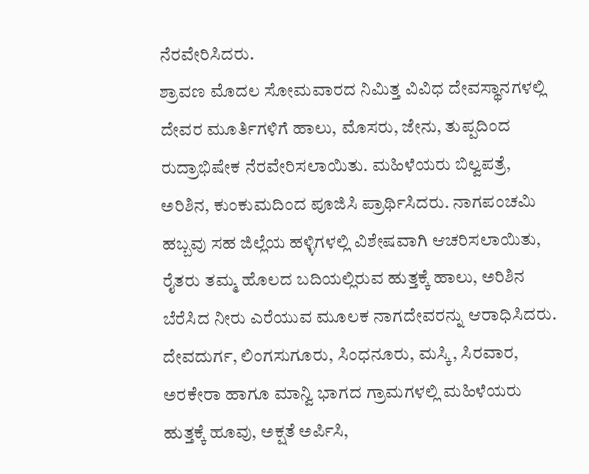ನೆರವೇರಿಸಿದರು.
ಶ್ರಾವಣ ಮೊದಲ ಸೋಮವಾರದ ನಿಮಿತ್ತ ವಿವಿಧ ದೇವಸ್ಥಾನಗಳಲ್ಲಿ ದೇವರ ಮೂರ್ತಿಗಳಿಗೆ ಹಾಲು, ಮೊಸರು, ಜೇನು, ತುಪ್ಪದಿಂದ ರುದ್ರಾಭಿಷೇಕ ನೆರವೇರಿಸಲಾಯಿತು. ಮಹಿಳೆಯರು ಬಿಲ್ವಪತ್ರೆ, ಅರಿಶಿನ, ಕುಂಕುಮದಿಂದ ಪೂಜಿಸಿ ಪ್ರಾರ್ಥಿಸಿದರು. ನಾಗಪಂಚಮಿ ಹಬ್ಬವು ಸಹ ಜಿಲ್ಲೆಯ ಹಳ್ಳಿಗಳಲ್ಲಿ ವಿಶೇಷವಾಗಿ ಆಚರಿಸಲಾಯಿತು, ರೈತರು ತಮ್ಮ ಹೊಲದ ಬದಿಯಲ್ಲಿರುವ ಹುತ್ತಕ್ಕೆ ಹಾಲು, ಅರಿಶಿನ ಬೆರೆಸಿದ ನೀರು ಎರೆಯುವ ಮೂಲಕ ನಾಗದೇವರನ್ನು ಆರಾಧಿಸಿದರು. ದೇವದುರ್ಗ, ಲಿಂಗಸುಗೂರು, ಸಿಂಧನೂರು, ಮಸ್ಕಿ, ಸಿರವಾರ, ಅರಕೇರಾ ಹಾಗೂ ಮಾನ್ವಿ ಭಾಗದ ಗ್ರಾಮಗಳಲ್ಲಿ ಮಹಿಳೆಯರು ಹುತ್ತಕ್ಕೆ ಹೂವು, ಅಕ್ಷತೆ ಅರ್ಪಿಸಿ,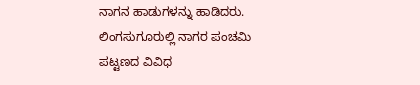ನಾಗನ ಹಾಡುಗಳನ್ನು ಹಾಡಿದರು.
ಲಿಂಗಸುಗೂರುಲ್ಲಿ ನಾಗರ ಪಂಚಮಿ
ಪಟ್ಟಣದ ವಿವಿಧ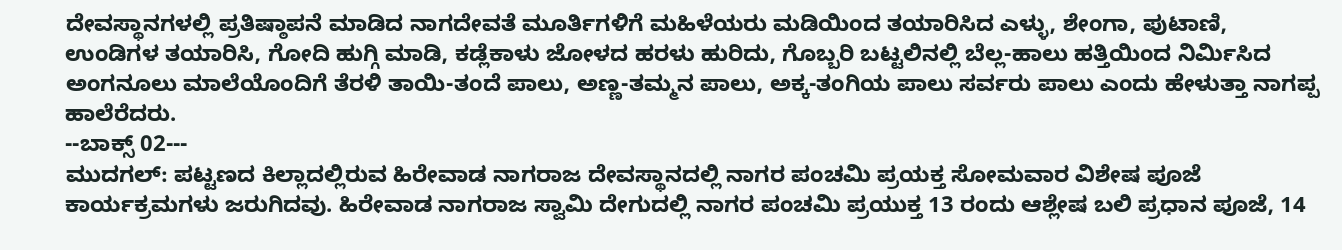ದೇವಸ್ಥಾನಗಳಲ್ಲಿ ಪ್ರತಿಷ್ಠಾಪನೆ ಮಾಡಿದ ನಾಗದೇವತೆ ಮೂರ್ತಿಗಳಿಗೆ ಮಹಿಳೆಯರು ಮಡಿಯಿಂದ ತಯಾರಿಸಿದ ಎಳ್ಳು, ಶೇಂಗಾ, ಪುಟಾಣಿ, ಉಂಡಿಗಳ ತಯಾರಿಸಿ, ಗೋದಿ ಹುಗ್ಗಿ ಮಾಡಿ, ಕಡ್ಲೆಕಾಳು ಜೋಳದ ಹರಳು ಹುರಿದು, ಗೊಬ್ಬರಿ ಬಟ್ಟಲಿನಲ್ಲಿ ಬೆಲ್ಲ-ಹಾಲು ಹತ್ತಿಯಿಂದ ನಿರ್ಮಿಸಿದ ಅಂಗನೂಲು ಮಾಲೆಯೊಂದಿಗೆ ತೆರಳಿ ತಾಯಿ-ತಂದೆ ಪಾಲು, ಅಣ್ಣ-ತಮ್ಮನ ಪಾಲು, ಅಕ್ಕ-ತಂಗಿಯ ಪಾಲು ಸರ್ವರು ಪಾಲು ಎಂದು ಹೇಳುತ್ತಾ ನಾಗಪ್ಪ ಹಾಲೆರೆದರು.
--ಬಾಕ್ಸ್ 02---
ಮುದಗಲ್: ಪಟ್ಟಣದ ಕಿಲ್ಲಾದಲ್ಲಿರುವ ಹಿರೇವಾಡ ನಾಗರಾಜ ದೇವಸ್ಥಾನದಲ್ಲಿ ನಾಗರ ಪಂಚಮಿ ಪ್ರಯಕ್ತ ಸೋಮವಾರ ವಿಶೇಷ ಪೂಜೆ ಕಾರ್ಯಕ್ರಮಗಳು ಜರುಗಿದವು. ಹಿರೇವಾಡ ನಾಗರಾಜ ಸ್ವಾಮಿ ದೇಗುದಲ್ಲಿ ನಾಗರ ಪಂಚಮಿ ಪ್ರಯುಕ್ತ 13 ರಂದು ಆಶ್ಲೇಷ ಬಲಿ ಪ್ರಧಾನ ಪೂಜೆ, 14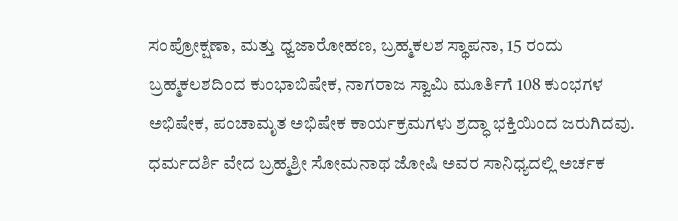ಸಂಪ್ರೋಕ್ಷಣಾ, ಮತ್ತು ಧ್ವಜಾರೋಹಣ, ಬ್ರಹ್ಮಕಲಶ ಸ್ಥಾಪನಾ, 15 ರಂದು ಬ್ರಹ್ಮಕಲಶದಿಂದ ಕುಂಭಾಬಿಷೇಕ, ನಾಗರಾಜ ಸ್ವಾಮಿ ಮೂರ್ತಿಗೆ 108 ಕುಂಭಗಳ ಅಭಿಷೇಕ, ಪಂಚಾಮೃತ ಅಭಿಷೇಕ ಕಾರ್ಯಕ್ರಮಗಳು ಶ್ರದ್ಧಾ ಭಕ್ತಿಯಿಂದ ಜರುಗಿದವು.
ಧರ್ಮದರ್ಶಿ ವೇದ ಬ್ರಹ್ಮಶ್ರೀ ಸೋಮನಾಥ ಜೋಷಿ ಅವರ ಸಾನಿಧ್ಯದಲ್ಲಿ ಅರ್ಚಕ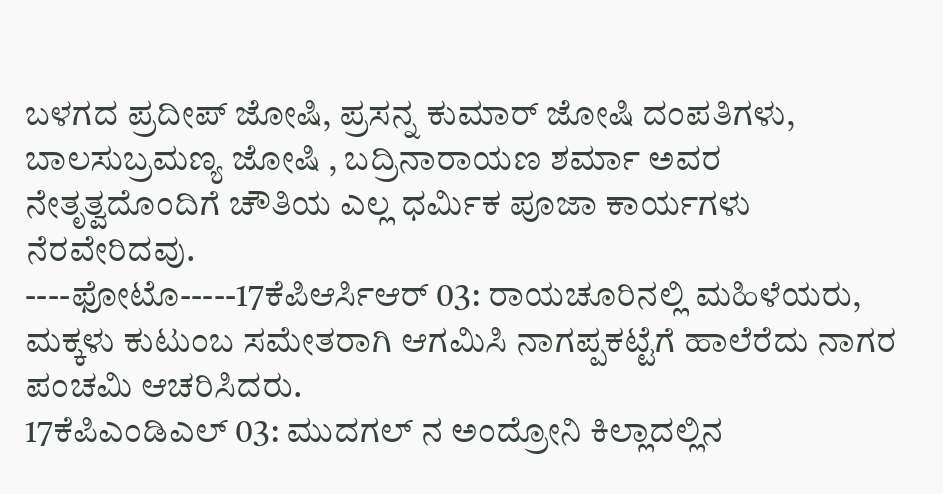ಬಳಗದ ಪ್ರದೀಪ್ ಜೋಷಿ, ಪ್ರಸನ್ನ ಕುಮಾರ್ ಜೋಷಿ ದಂಪತಿಗಳು, ಬಾಲಸುಬ್ರಮಣ್ಯ ಜೋಷಿ , ಬದ್ರಿನಾರಾಯಣ ಶರ್ಮಾ ಅವರ ನೇತೃತ್ವದೊಂದಿಗೆ ಚೌತಿಯ ಎಲ್ಲ ಧರ್ಮಿಕ ಪೂಜಾ ಕಾರ್ಯಗಳು ನೆರವೇರಿದವು.
----ಫೋಟೊ-----17ಕೆಪಿಆರ್ಸಿಆರ್ 03: ರಾಯಚೂರಿನಲ್ಲಿ ಮಹಿಳೆಯರು, ಮಕ್ಕಳು ಕುಟುಂಬ ಸಮೇತರಾಗಿ ಆಗಮಿಸಿ ನಾಗಪ್ಪಕಟ್ಟೆಗೆ ಹಾಲೆರೆದು ನಾಗರ ಪಂಚಮಿ ಆಚರಿಸಿದರು.
17ಕೆಪಿಎಂಡಿಎಲ್ 03: ಮುದಗಲ್ ನ ಅಂದ್ರೋನಿ ಕಿಲ್ಲಾದಲ್ಲಿನ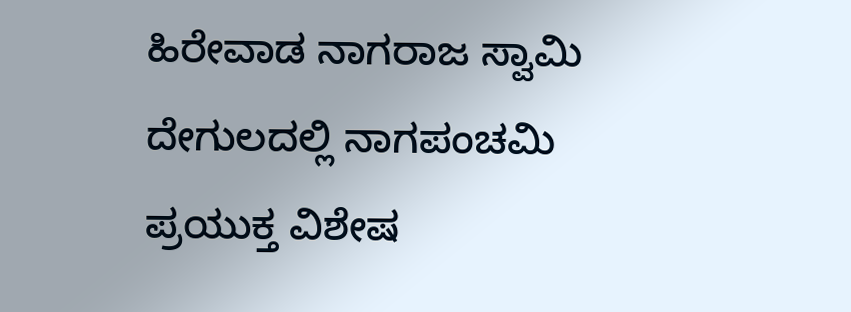ಹಿರೇವಾಡ ನಾಗರಾಜ ಸ್ವಾಮಿ ದೇಗುಲದಲ್ಲಿ ನಾಗಪಂಚಮಿ ಪ್ರಯುಕ್ತ ವಿಶೇಷ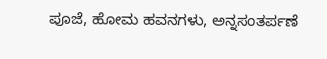ಪೂಜೆ, ಹೋಮ ಹವನಗಳು, ಅನ್ನಸಂತರ್ಪಣೆ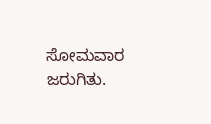ಸೋಮವಾರ ಜರುಗಿತು.